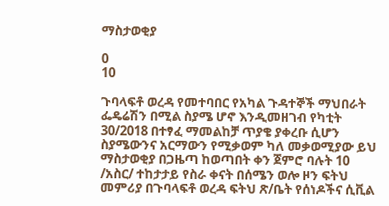ማስታወቂያ

0
10

ጉባላፍቶ ወረዳ የመተባበር የአካል ጉዳተኞች ማህበራት ፌዴሬሽን በሚል ስያሜ ሆኖ እንዲመዘገብ የካቲት 30/2018 በተፃፈ ማመልከቻ ጥያቄ ያቀረቡ ሲሆን ስያሜውንና አርማውን የሚቃወም ካለ መቃወሚያው ይህ ማስታወቂያ በጋዜጣ ከወጣበት ቀን ጀምሮ ባሉት 10 /አስር/ ተከታታይ የስራ ቀናት በሰሜን ወሎ ዞን ፍትህ መምሪያ በጉባላፍቶ ወረዳ ፍትህ ጽ/ቤት የሰነዶችና ሲቪል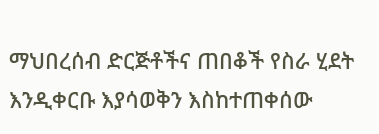ማህበረሰብ ድርጅቶችና ጠበቆች የስራ ሂደት እንዲቀርቡ እያሳወቅን እስከተጠቀሰው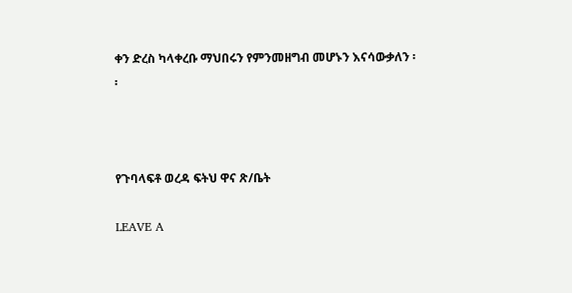ቀን ድረስ ካላቀረቡ ማህበሩን የምንመዘግብ መሆኑን እናሳውቃለን ፡፡



የጉባላፍቶ ወረዳ ፍትህ ዋና ጽ/ቤት

LEAVE A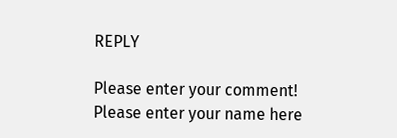REPLY

Please enter your comment!
Please enter your name here